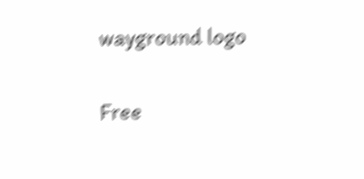wayground logo

Free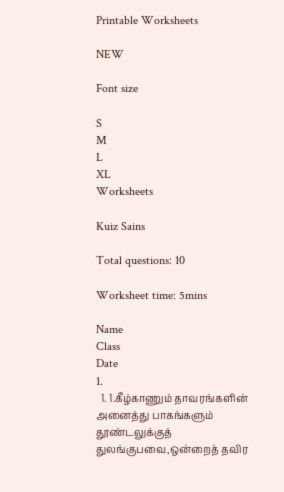Printable Worksheets

NEW

Font size

S
M
L
XL
Worksheets

Kuiz Sains

Total questions: 10

Worksheet time: 5mins

Name
Class
Date
1.
  1. 1.கீழ்காணும் தாவரங்களின் அனைத்து பாகங்களும் தூண்டலுக்குத் துலங்குபவை,ஒன்றைத் தவிர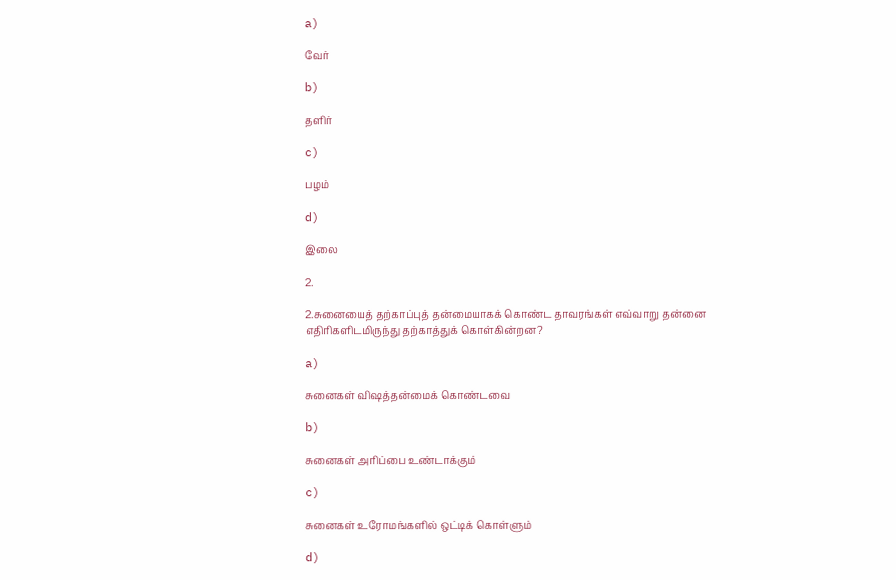a)

வேர்

b)

தளிர்

c)

பழம்

d)

இலை

2.

2.சுனையைத் தற்காப்புத் தன்மையாகக் கொண்ட தாவரங்கள் எவ்வாறு தன்னை எதிரிகளிடமிருந்து தற்காத்துக் கொள்கின்றன?

a)

சுனைகள் விஷத்தன்மைக் கொண்டவை

b)

சுனைகள் அரிப்பை உண்டாக்கும்

c)

சுனைகள் உரோமங்களில் ஒட்டிக் கொள்ளும்

d)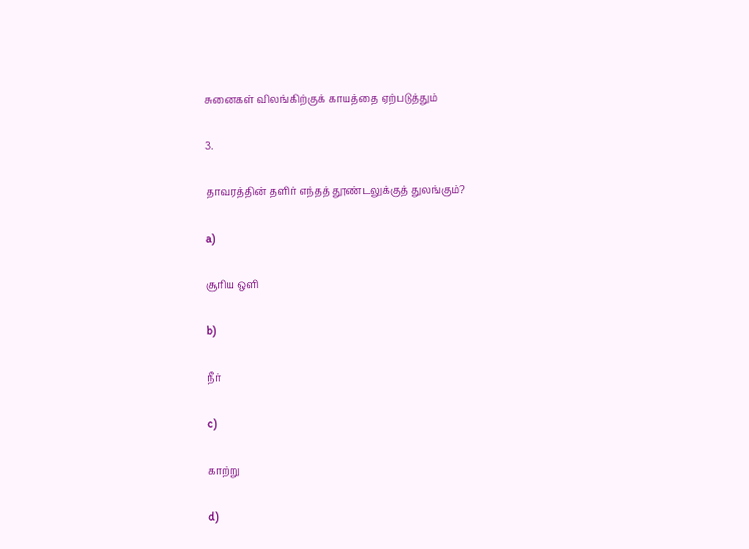சுனைகள் விலங்கிற்குக் காயத்தை ஏற்படுத்தும்

3.

தாவரத்தின் தளிர் எந்தத் தூண்டலுக்குத் துலங்கும்?

a)

சூரிய ஒளி

b)

நீர்

c)

காற்று

d)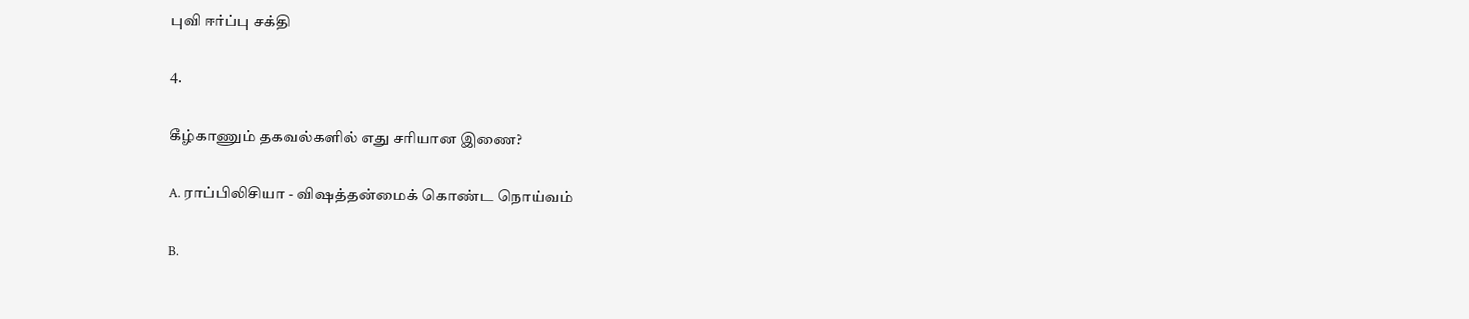புவி ஈர்ப்பு சக்தி

4.

கீழ்காணும் தகவல்களில் எது சரியான இணை?

A. ராப்பிலிசியா - விஷத்தன்மைக் கொண்ட நொய்வம்

B.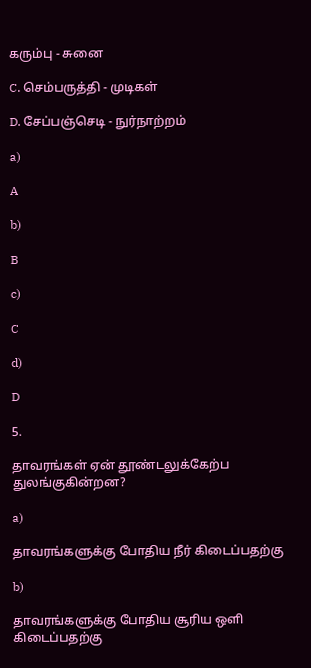கரும்பு - சுனை

C. செம்பருத்தி - முடிகள்

D. சேப்பஞ்செடி - நுர்நாற்றம்

a)

A

b)

B

c)

C

d)

D

5.

தாவரங்கள் ஏன் தூண்டலுக்கேற்ப துலங்குகின்றன?

a)

தாவரங்களுக்கு போதிய நீர் கிடைப்பதற்கு

b)

தாவரங்களுக்கு போதிய சூரிய ஒளி கிடைப்பதற்கு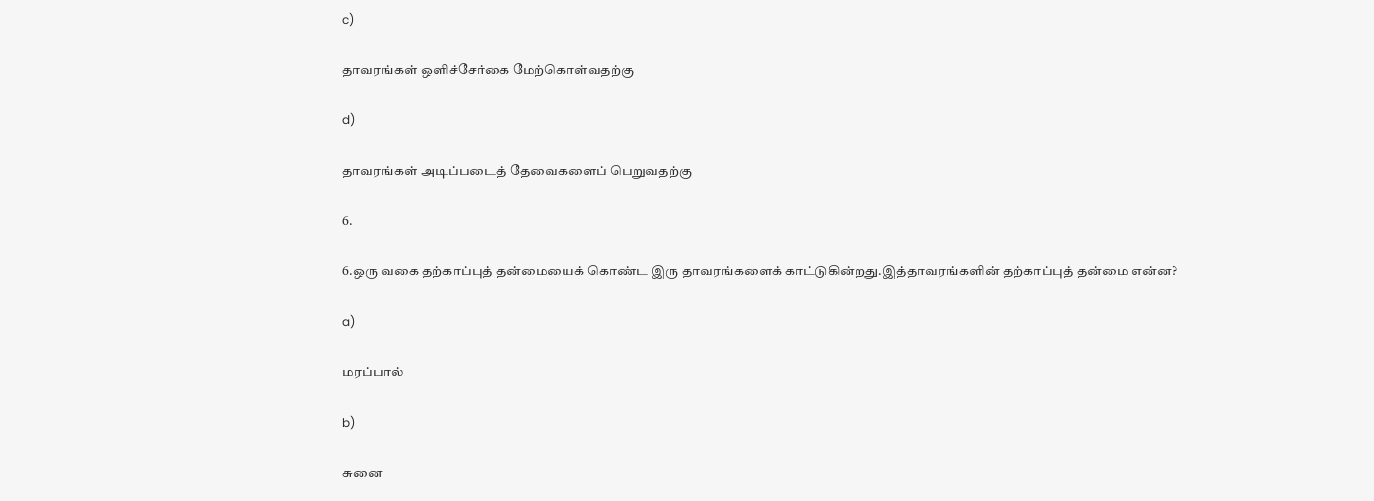c)

தாவரங்கள் ஒளிச்சேர்கை மேற்கொள்வதற்கு

d)

தாவரங்கள் அடிப்படைத் தேவைகளைப் பெறுவதற்கு

6.

6.ஒரு வகை தற்காப்புத் தன்மையைக் கொண்ட இரு தாவரங்களைக் காட்டுகின்றது.இத்தாவரங்களின் தற்காப்புத் தன்மை என்ன?

a)

மரப்பால்

b)

சுனை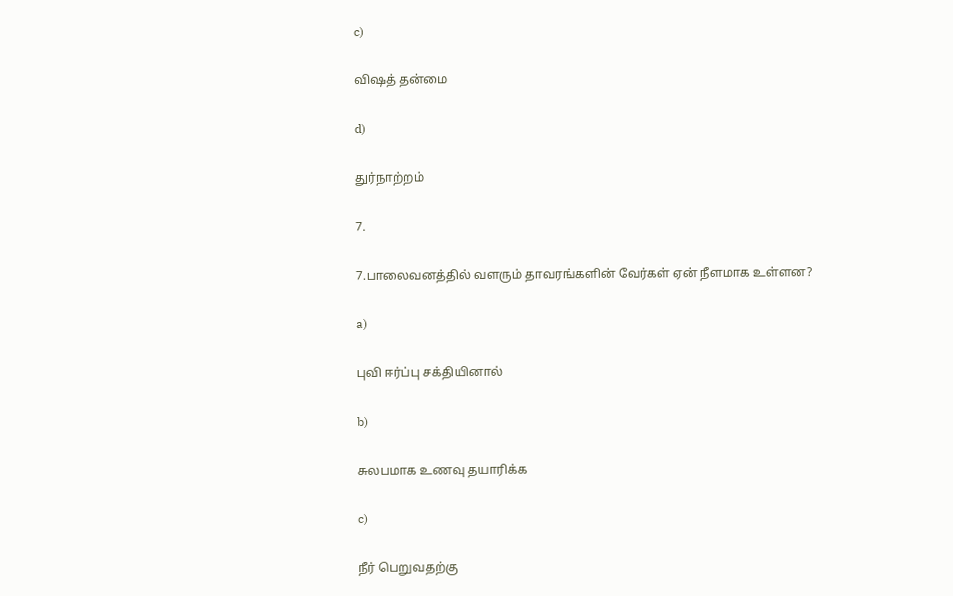c)

விஷத் தன்மை

d)

துர்நாற்றம்

7.

7.பாலைவனத்தில் வளரும் தாவரங்களின் வேர்கள் ஏன் நீளமாக உள்ளன?

a)

புவி ஈர்ப்பு சக்தியினால்

b)

சுலபமாக உணவு தயாரிக்க

c)

நீர் பெறுவதற்கு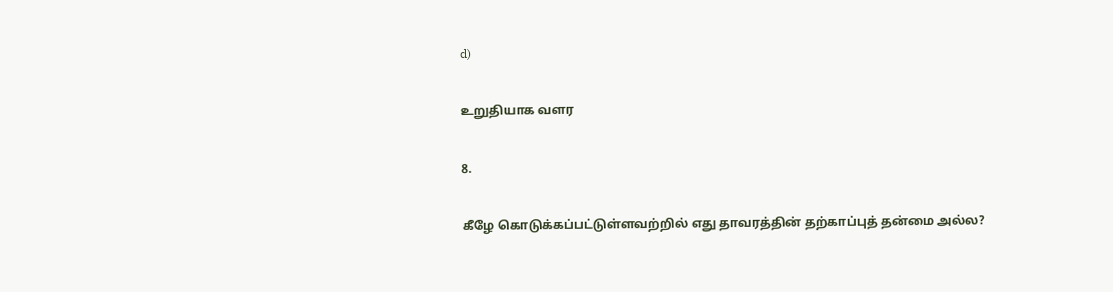d)

உறுதியாக வளர

8.

கீழே கொடுக்கப்பட்டுள்ளவற்றில் எது தாவரத்தின் தற்காப்புத் தன்மை அல்ல?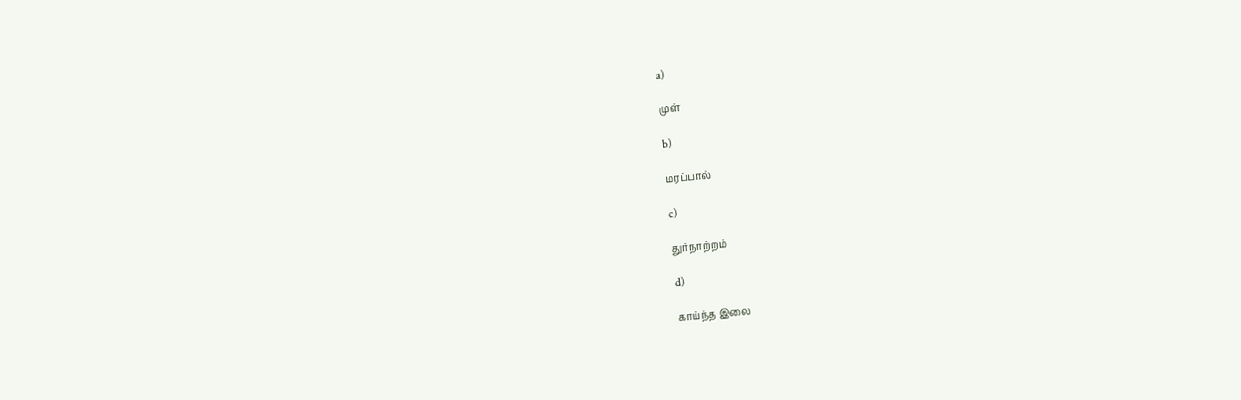a)

முள்

b)

மரப்பால்

c)

துர்நாற்றம்

d)

காய்ந்த இலை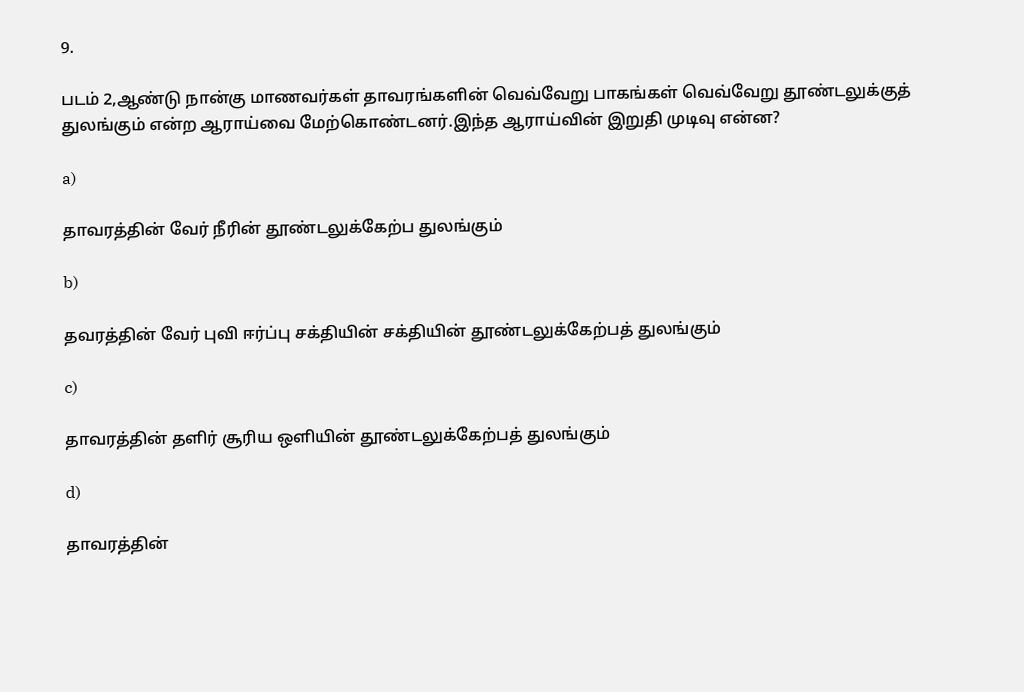9.

படம் 2,ஆண்டு நான்கு மாணவர்கள் தாவரங்களின் வெவ்வேறு பாகங்கள் வெவ்வேறு தூண்டலுக்குத் துலங்கும் என்ற ஆராய்வை மேற்கொண்டனர்.இந்த ஆராய்வின் இறுதி முடிவு என்ன?

a)

தாவரத்தின் வேர் நீரின் தூண்டலுக்கேற்ப துலங்கும்

b)

தவரத்தின் வேர் புவி ஈர்ப்பு சக்தியின் சக்தியின் தூண்டலுக்கேற்பத் துலங்கும்

c)

தாவரத்தின் தளிர் சூரிய ஒளியின் தூண்டலுக்கேற்பத் துலங்கும்

d)

தாவரத்தின்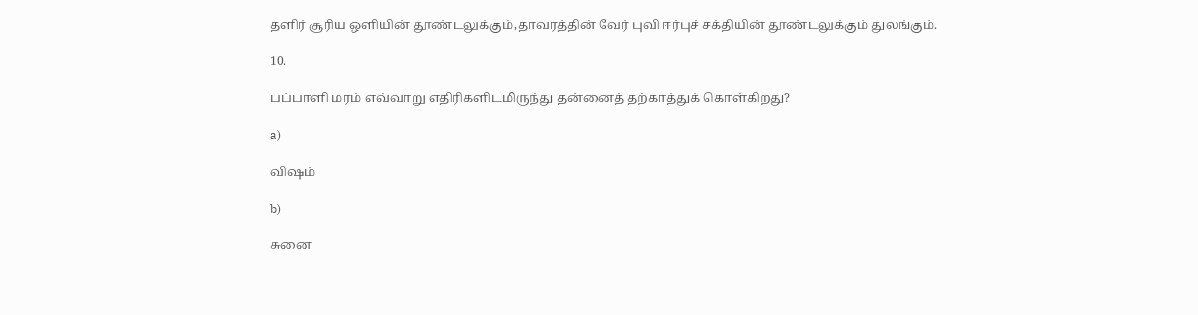தளிர் சூரிய ஒளியின் தூண்டலுக்கும்,தாவரத்தின் வேர் புவி ஈர்புச் சக்தியின் தூண்டலுக்கும் துலங்கும்.

10.

பப்பாளி மரம் எவ்வாறு எதிரிகளிடமிருந்து தன்னைத் தற்காத்துக் கொள்கிறது?

a)

விஷம்

b)

சுனை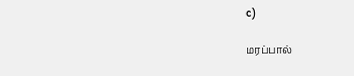c)

மரப்பால்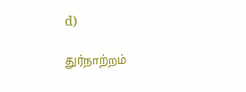d)

துர்நாற்றம்